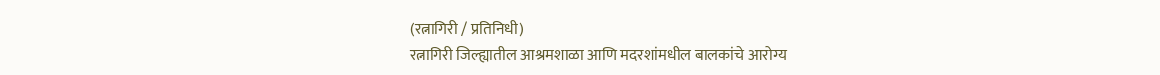(रत्नागिरी / प्रतिनिधी)
रत्नागिरी जिल्ह्यातील आश्रमशाळा आणि मदरशांमधील बालकांचे आरोग्य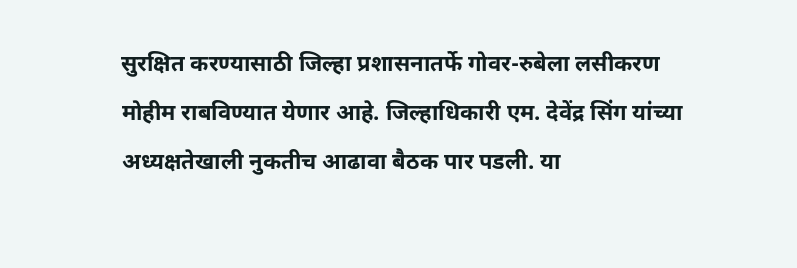सुरक्षित करण्यासाठी जिल्हा प्रशासनातर्फे गोवर-रुबेला लसीकरण मोहीम राबविण्यात येणार आहे. जिल्हाधिकारी एम. देवेंद्र सिंग यांच्या अध्यक्षतेखाली नुकतीच आढावा बैठक पार पडली. या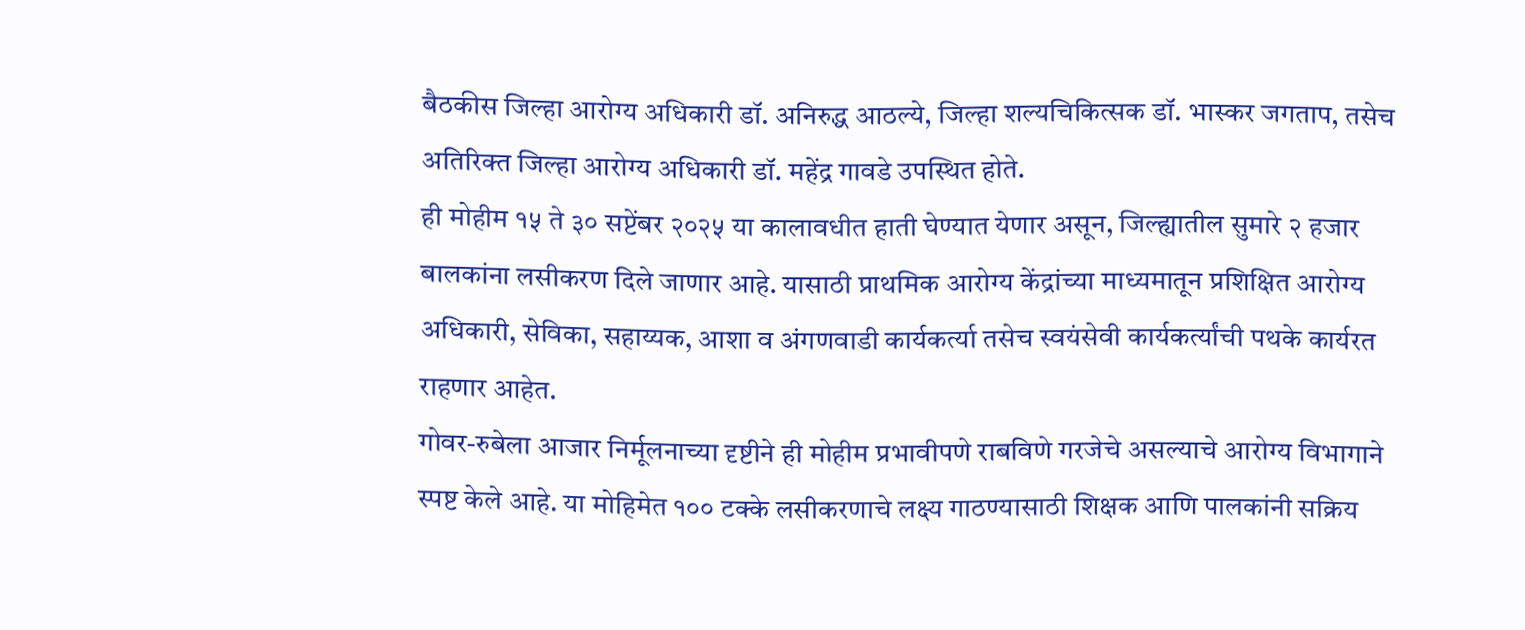बैठकीस जिल्हा आरोग्य अधिकारी डॉ. अनिरुद्ध आठल्ये, जिल्हा शल्यचिकित्सक डॉ. भास्कर जगताप, तसेच अतिरिक्त जिल्हा आरोग्य अधिकारी डॉ. महेंद्र गावडे उपस्थित होते.
ही मोहीम १५ ते ३० सप्टेंबर २०२५ या कालावधीत हाती घेण्यात येणार असून, जिल्ह्यातील सुमारे २ हजार बालकांना लसीकरण दिले जाणार आहे. यासाठी प्राथमिक आरोग्य केंद्रांच्या माध्यमातून प्रशिक्षित आरोग्य अधिकारी, सेविका, सहाय्यक, आशा व अंगणवाडी कार्यकर्त्या तसेच स्वयंसेवी कार्यकर्त्यांची पथके कार्यरत राहणार आहेत.
गोवर-रुबेला आजार निर्मूलनाच्या दृष्टीने ही मोहीम प्रभावीपणे राबविणे गरजेचे असल्याचे आरोग्य विभागाने स्पष्ट केले आहे. या मोहिमेत १०० टक्के लसीकरणाचे लक्ष्य गाठण्यासाठी शिक्षक आणि पालकांनी सक्रिय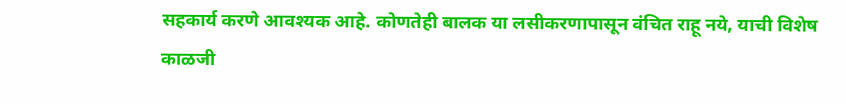सहकार्य करणे आवश्यक आहे. कोणतेही बालक या लसीकरणापासून वंचित राहू नये, याची विशेष काळजी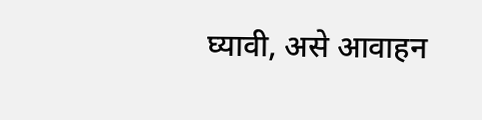घ्यावी, असे आवाहन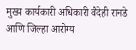मुख्य कार्यकारी अधिकारी वैदेही रानडे आणि जिल्हा आरोग्य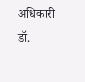अधिकारी डॉ.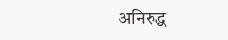अनिरुद्ध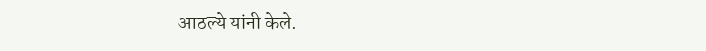आठल्ये यांनी केले.